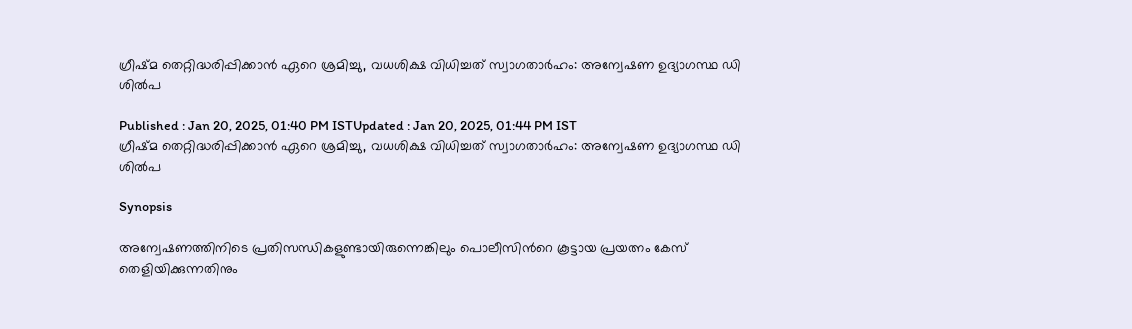ഗ്രീഷ്‌മ തെറ്റിദ്ധരിപ്പിക്കാന്‍ ഏറെ ശ്രമിച്ചു, വധശിക്ഷ വിധിച്ചത് സ്വാഗതാര്‍ഹം: അന്വേഷണ ഉദ്യാഗസ്ഥ ഡി ശില്‍പ

Published : Jan 20, 2025, 01:40 PM ISTUpdated : Jan 20, 2025, 01:44 PM IST
ഗ്രീഷ്‌മ തെറ്റിദ്ധരിപ്പിക്കാന്‍ ഏറെ ശ്രമിച്ചു, വധശിക്ഷ വിധിച്ചത് സ്വാഗതാര്‍ഹം: അന്വേഷണ ഉദ്യാഗസ്ഥ ഡി ശില്‍പ

Synopsis

അന്വേഷണത്തിനിടെ പ്രതിസന്ധികളുണ്ടായിരുന്നെങ്കിലും പൊലീസിന്‍റെ കൂട്ടായ പ്രയത്നം കേസ് തെളിയിക്കുന്നതിനും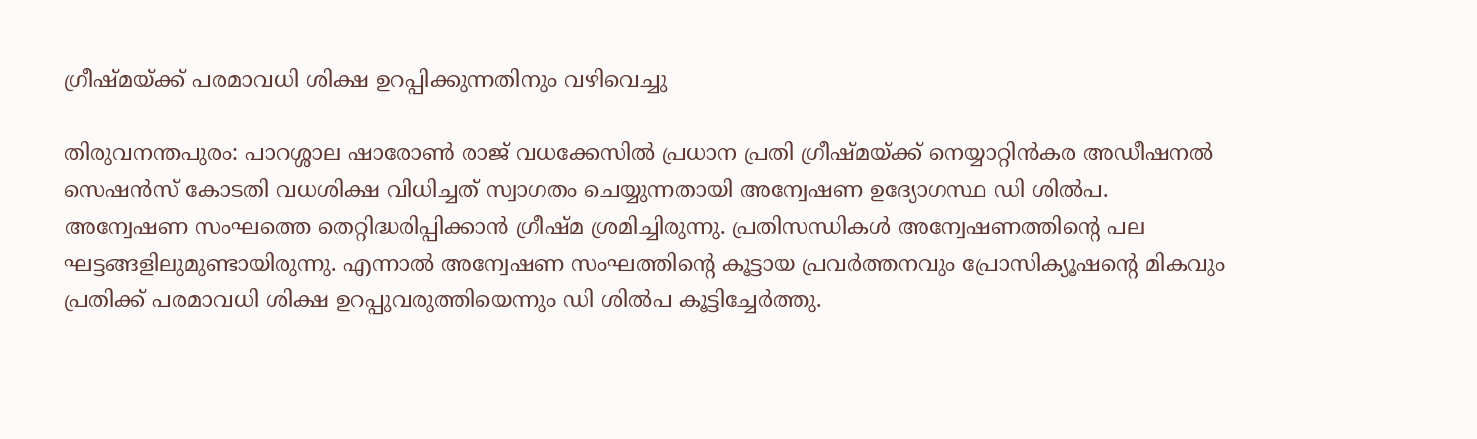ഗ്രീഷ്‌മയ്ക്ക് പരമാവധി ശിക്ഷ ഉറപ്പിക്കുന്നതിനും വഴിവെച്ചു

തിരുവനന്തപുരം: പാറശ്ശാല ഷാരോണ്‍ രാജ് വധക്കേസില്‍ പ്രധാന പ്രതി ഗ്രീഷ്‌മയ്ക്ക് നെയ്യാറ്റിന്‍കര അഡീഷനല്‍ സെഷന്‍സ് കോടതി വധശിക്ഷ വിധിച്ചത് സ്വാഗതം ചെയ്യുന്നതായി അന്വേഷണ ഉദ്യോഗസ്ഥ ഡി ശില്‍പ. അന്വേഷണ സംഘത്തെ തെറ്റിദ്ധരിപ്പിക്കാന്‍ ഗ്രീഷ്‌മ ശ്രമിച്ചിരുന്നു. പ്രതിസന്ധികള്‍ അന്വേഷണത്തിന്‍റെ പല ഘട്ടങ്ങളിലുമുണ്ടായിരുന്നു. എന്നാല്‍ അന്വേഷണ സംഘത്തിന്‍റെ കൂട്ടായ പ്രവര്‍ത്തനവും പ്രോസിക്യൂഷന്‍റെ മികവും പ്രതിക്ക് പരമാവധി ശിക്ഷ ഉറപ്പുവരുത്തിയെന്നും ഡി ശില്‍പ കൂട്ടിച്ചേര്‍ത്തു.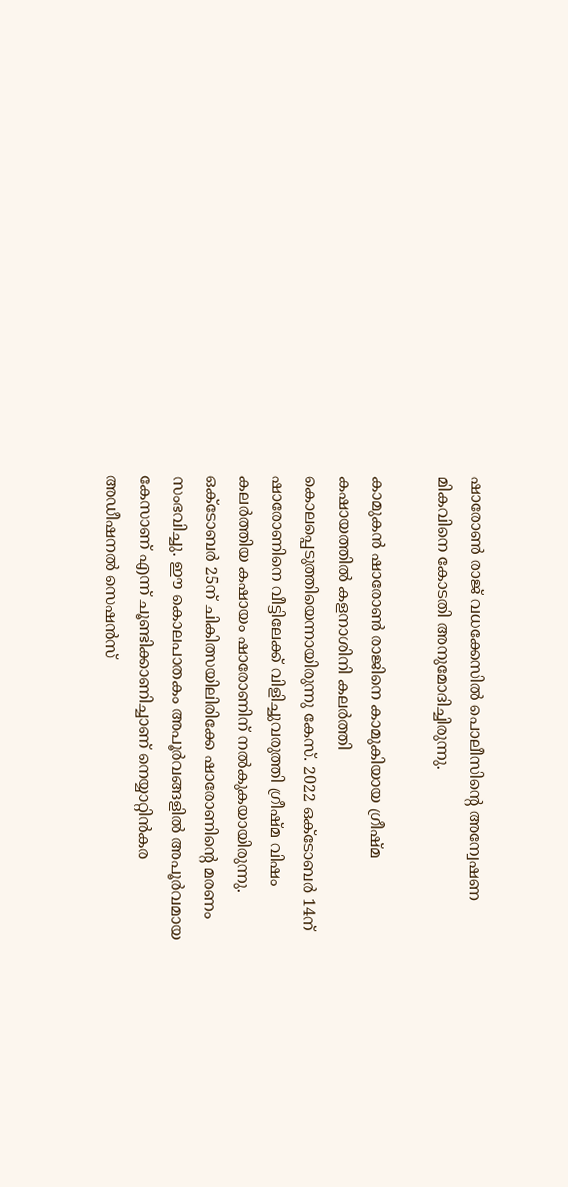ഷാരോണ്‍ രാജ് വധക്കേസില്‍ പൊലീസിന്‍റെ അന്വേഷണ മികവിനെ കോടതി അനുമോദിച്ചിരുന്നു.

കാമുകൻ ഷാരോണ്‍ രാജിനെ കാമുകിയായ ഗ്രീഷ്‌മ കഷായത്തിൽ കളനാശിനി കലർത്തി കൊലപ്പെടുത്തിയെന്നായിരുന്നു കേസ്. 2022 ഒക്ടോബർ 14ന് ഷാരോണിനെ വീട്ടിലേക്ക് വിളിച്ചുവരുത്തി ഗ്രീഷ്മ വിഷം കലർത്തിയ കഷായം ഷാരോണിന് നൽകുകയായിരുന്നു. ഒക്ടോബർ 25ന് ചികിത്സയിലിരിക്കേ ഷാരോണിന്‍റെ മരണം സംഭവിച്ചു. ഈ കൊലപാതകം അപൂര്‍വങ്ങളില്‍ അപൂര്‍വമായ കേസാണ് എന്ന് ചൂണ്ടിക്കാണിച്ചാണ് നെയ്യാറ്റിന്‍കര അഡീഷനല്‍ സെഷന്‍സ്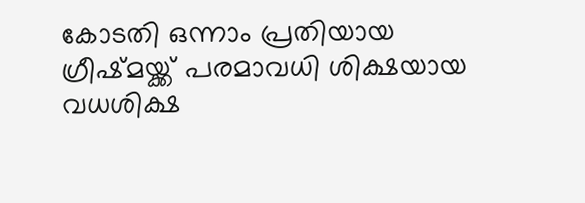കോടതി ഒന്നാം പ്രതിയായ ഗ്രീഷ്‌മയ്ക്ക് പരമാവധി ശിക്ഷയായ വധശിക്ഷ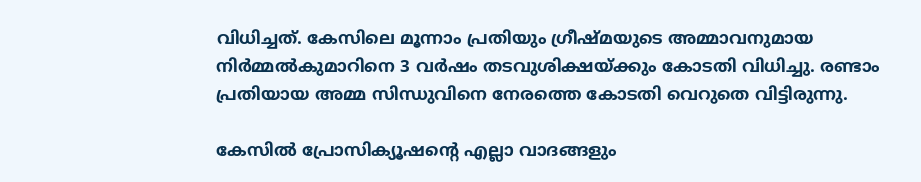വിധിച്ചത്. കേസിലെ മൂന്നാം പ്രതിയും ഗ്രീഷ്‌മയുടെ അമ്മാവനുമായ നിര്‍മ്മല്‍കുമാറിനെ 3 വര്‍ഷം തടവുശിക്ഷയ്ക്കും കോടതി വിധിച്ചു. രണ്ടാം പ്രതിയായ അമ്മ സിന്ധുവിനെ നേരത്തെ കോടതി വെറുതെ വിട്ടിരുന്നു.

കേസില്‍ പ്രോസിക്യൂഷന്‍റെ എല്ലാ വാദങ്ങളും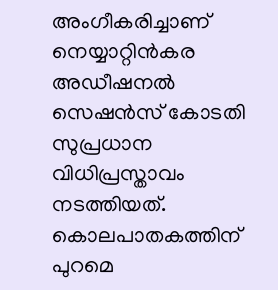അംഗീകരിച്ചാണ് നെയ്യാറ്റിന്‍കര അഡീഷനല്‍ സെഷന്‍സ് കോടതി സുപ്രധാന വിധിപ്രസ്താവം നടത്തിയത്. കൊലപാതകത്തിന് പുറമെ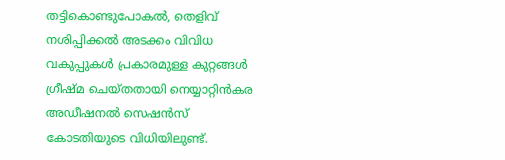തട്ടികൊണ്ടുപോകൽ, തെളിവ് നശിപ്പിക്കൽ അടക്കം വിവിധ വകുപ്പുകൾ പ്രകാരമുള്ള കുറ്റങ്ങൾ ഗ്രീഷ്മ ചെയ്തതായി നെയ്യാറ്റിന്‍കര അഡീഷനല്‍ സെഷന്‍സ് കോടതിയുടെ വിധിയിലുണ്ട്.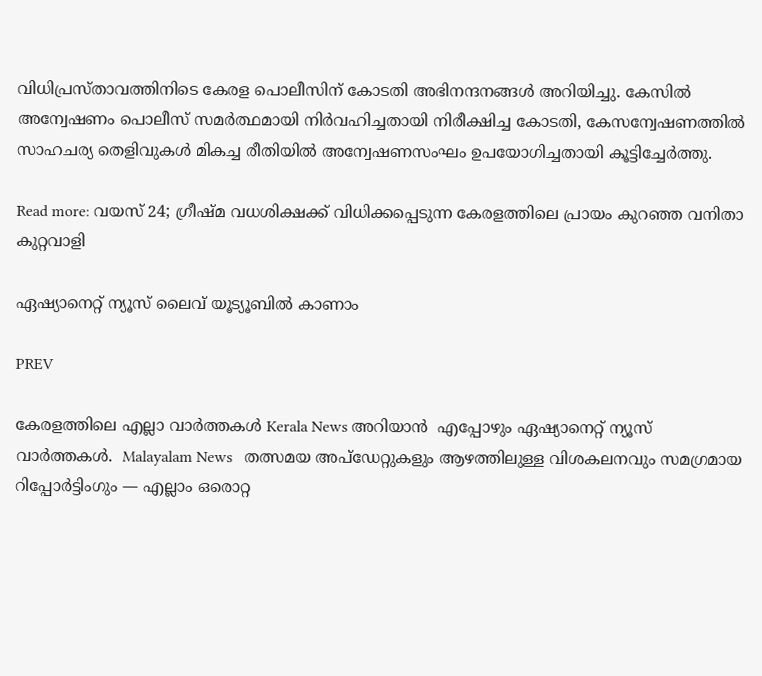വിധിപ്രസ്‌താവത്തിനിടെ കേരള പൊലീസിന് കോടതി അഭിനന്ദനങ്ങൾ അറിയിച്ചു. കേസില്‍ അന്വേഷണം പൊലീസ് സമർത്ഥമായി നിര്‍വഹിച്ചതായി നിരീക്ഷിച്ച കോടതി, കേസന്വേഷണത്തില്‍ സാഹചര്യ തെളിവുകൾ മികച്ച രീതിയിൽ അന്വേഷണസംഘം ഉപയോഗിച്ചതായി കൂട്ടിച്ചേര്‍ത്തു.

Read more: വയസ് 24; ഗ്രീഷ്‌മ വധശിക്ഷക്ക് വിധിക്കപ്പെടുന്ന കേരളത്തിലെ പ്രായം കുറഞ്ഞ വനിതാ കുറ്റവാളി

ഏഷ്യാനെറ്റ് ന്യൂസ് ലൈവ് യൂട്യൂബിൽ കാണാം

PREV

കേരളത്തിലെ എല്ലാ വാർത്തകൾ Kerala News അറിയാൻ  എപ്പോഴും ഏഷ്യാനെറ്റ് ന്യൂസ് വാർത്തകൾ.  Malayalam News   തത്സമയ അപ്‌ഡേറ്റുകളും ആഴത്തിലുള്ള വിശകലനവും സമഗ്രമായ റിപ്പോർട്ടിംഗും — എല്ലാം ഒരൊറ്റ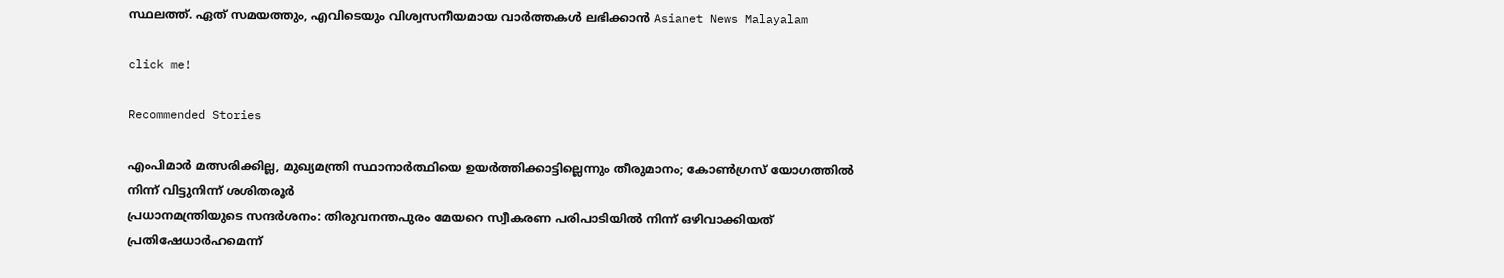സ്ഥലത്ത്. ഏത് സമയത്തും, എവിടെയും വിശ്വസനീയമായ വാർത്തകൾ ലഭിക്കാൻ Asianet News Malayalam

click me!

Recommended Stories

എംപിമാർ മത്സരിക്കില്ല, മുഖ്യമന്ത്രി സ്ഥാനാര്‍ത്ഥിയെ ഉയര്‍ത്തിക്കാട്ടില്ലെന്നും തീരുമാനം; കോൺഗ്രസ് യോഗത്തിൽ നിന്ന് വിട്ടുനിന്ന് ശശിതരൂർ
പ്രധാനമന്ത്രിയുടെ സന്ദർശനം: തിരുവനന്തപുരം മേയറെ സ്വീകരണ പരിപാടിയിൽ നിന്ന് ഒഴിവാക്കിയത് പ്രതിഷേധാർഹമെന്ന്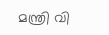മന്ത്രി വി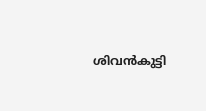ശിവൻകുട്ടി